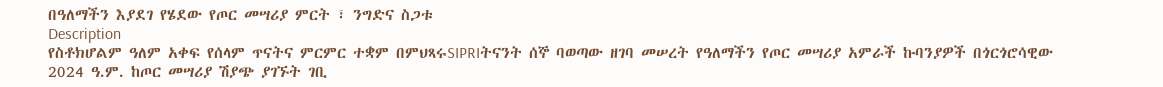በዓለማችን እያደገ የሄደው የጦር መሣሪያ ምርት ፣ ንግድና ስጋቱ
Description
የስቶክሆልም ዓለም አቀፍ የሰላም ጥናትና ምርምር ተቋም በምህጻሩSIPRIትናንት ሰኞ ባወጣው ዘገባ መሠረት የዓለማችን የጦር መሣሪያ አምራች ኩባንያዎች በጎርጎሮሳዊው 2024 ዓ.ም. ከጦር መሣሪያ ሽያጭ ያገኙት ገቢ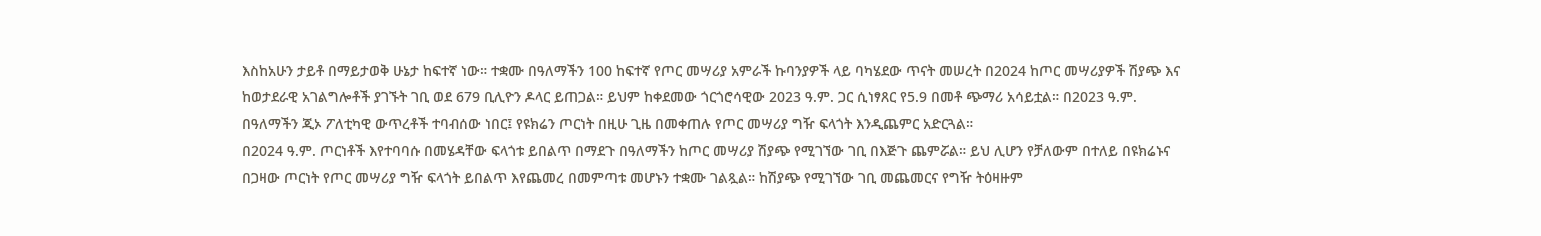እስከአሁን ታይቶ በማይታወቅ ሁኔታ ከፍተኛ ነው። ተቋሙ በዓለማችን 100 ከፍተኛ የጦር መሣሪያ አምራች ኩባንያዎች ላይ ባካሄደው ጥናት መሠረት በ2024 ከጦር መሣሪያዎች ሽያጭ እና ከወታደራዊ አገልግሎቶች ያገኙት ገቢ ወደ 679 ቢሊዮን ዶላር ይጠጋል። ይህም ከቀደመው ጎርጎሮሳዊው 2023 ዓ.ም. ጋር ሲነፃጸር የ5.9 በመቶ ጭማሪ አሳይቷል። በ2023 ዓ.ም. በዓለማችን ጂኦ ፖለቲካዊ ውጥረቶች ተባብሰው ነበር፤ የዩክሬን ጦርነት በዚሁ ጊዜ በመቀጠሉ የጦር መሣሪያ ግዥ ፍላጎት እንዲጨምር አድርጓል።
በ2024 ዓ.ም. ጦርነቶች እየተባባሱ በመሄዳቸው ፍላጎቱ ይበልጥ በማደጉ በዓለማችን ከጦር መሣሪያ ሽያጭ የሚገኘው ገቢ በእጅጉ ጨምሯል። ይህ ሊሆን የቻለውም በተለይ በዩክሬኑና በጋዛው ጦርነት የጦር መሣሪያ ግዥ ፍላጎት ይበልጥ እየጨመረ በመምጣቱ መሆኑን ተቋሙ ገልጿል። ከሽያጭ የሚገኘው ገቢ መጨመርና የግዥ ትዕዛዙም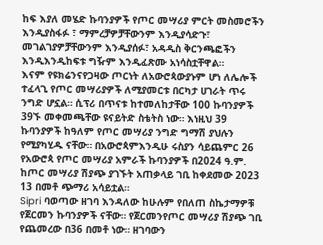ከፍ እያለ መሄድ ኩባንያዎች የጦር መሣሪያ ምርት መስመሮችን እንዲያስፋፉ ፣ ማምረቻዎቻቸውንም እንዲያሳድጉ፣ መገልገያዎቻቸውንም እንዲያሰፉ፣ አዳዲስ ቅርንጫፎችን እንዲእንዲከፍቱ ግዥም እንዲፈጽሙ አነሳስቷቸዋል።
እናም የዩክሬንናየጋዛው ጦርነት ለአውሮጳውያኑም ሆነ ለሌሎች ተፈላጊ የጦር መሣሪያዎች ለሚያመርቱ በርካታ ሀገራት ጥሩ ንግድ ሆኗል። ሲፕሪ በጥናቱ ከተመለከታቸው 100 ኩባንያዎች 39ኙ መቀመጫቸው ዩናይትድ ስቴትስ ነው። እነዚህ 39 ኩባንያዎች ከዓለም የጦር መሣሪያ ንግድ ግማሽ ያህሉን የሚያካሂዱ ናቸው። በአውሮጳምእንዲሁ ሩስያን ሳይጨምር 26 የአውሮጳ የጦር መሣሪያ አምራች ኩባንያዎች በ2024 ዓ.ም. ከጦር መሣሪያ ሽያጭ ያገኙት አጠቃላይ ገቢ ከቀደመው 2023 13 በመቶ ጭማሪ አሳይቷል።
Sipri ባወጣው ዘገባ እንዳለው ከሁሉም የበለጠ ስኬታማዎቹ የጀርመን ኩባንያዎች ናቸው። የጀርመንየጦር መሣሪያ ሽያጭ ገቢ የጨመረው በ36 በመቶ ነው። ዘገባውን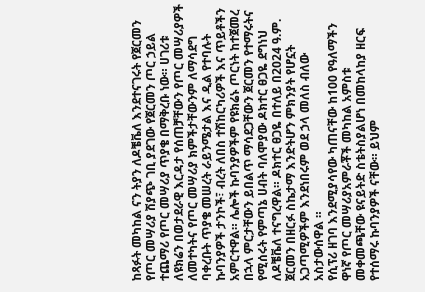ከጻፉት መካከል ናን ትያን ለዶቼቬለ እንደተናገሩት የጀርመን የጦር መሣሪያ ሽያጭ ገቢ ያደገው የጀርመን ጦር ኃይል ተጨማሪ የጦር መሣሪያ ጥያቄ በማቅረቡ ነው። ሀገሪቱ ለዩክሬን በወታደራዊ እርዳታ የሰጠቻቸውን የጦር መሣሪያዎች ለመተካትና የጦር መሣሪያ ክምችታቸውንም ለማሳደግ ባቀረቡት ጥያቄ መሠረት ራይንሜታል እና ዲል የተባሉት ኩባንያዎች ታንኮች፣ ብረት ለበስ ተሽከርካሪዎች እና ጥይቶችን አምርተዋል። ሌሎች ኩባንያዎችም የዩክሬኑ ጦርነት ከተጀመረ በኋላ ምርታቸውን ይበልጥ ማሳደጋቸውን ጀርመን የተማሩትና የሚሰሩት የምጣኔ ሀብት ባለሞያው ዶክተር ፀጋዬ ደግነህ ለዶቼቬለ ተናግረዋል። ዶክተር ፀጋዬ በተለይ በ2024 ዓ.ም. ጀርመን በዘርፉ ስኬታማ እንድትሆን ምክንያት የሆኗት አጋጣሚዎችም እንደነበሩም ወደ ኃላ መለስ ብለው አስታውሰዋል ።
የሲፕሪ ዘገባ እንደሚያሳየው ካጠናቸው ከ100 የዓለማችን ዋነኛ የጦር መሣሪያአምራቾች መካከል አምስቱ መቀመጫቸው ዩናይትድ ስቴትስያልሆነ በመከላከያ ዘርፍ የተሰማሩ ኩባንያዎች ናቸው። ይህም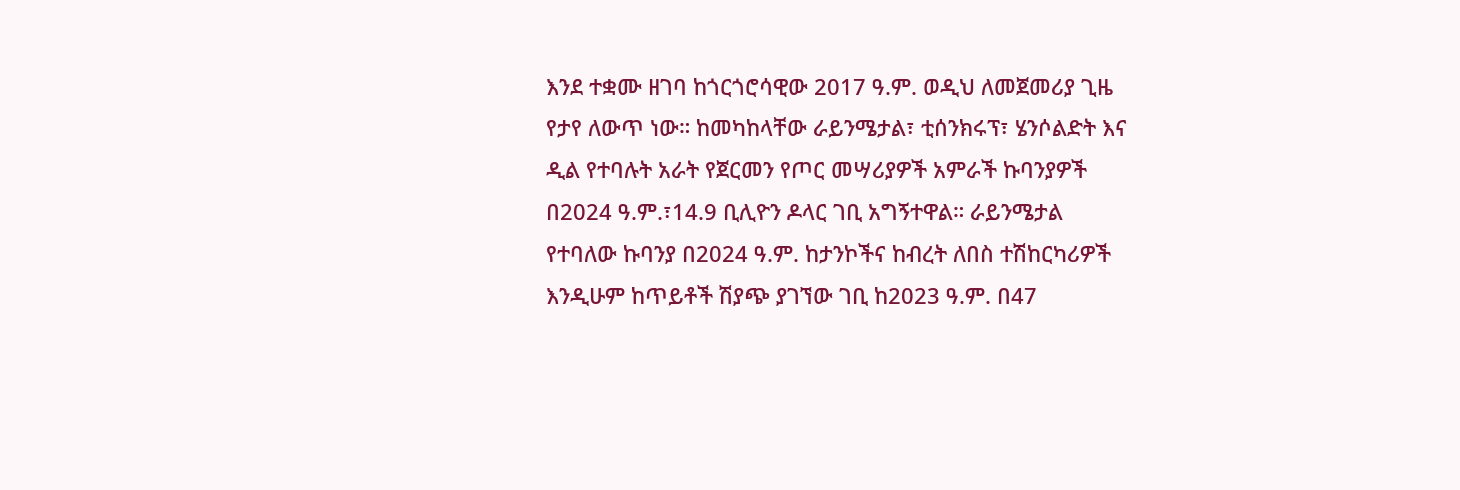እንደ ተቋሙ ዘገባ ከጎርጎሮሳዊው 2017 ዓ.ም. ወዲህ ለመጀመሪያ ጊዜ የታየ ለውጥ ነው። ከመካከላቸው ራይንሜታል፣ ቲሰንክሩፕ፣ ሄንሶልድት እና ዲል የተባሉት አራት የጀርመን የጦር መሣሪያዎች አምራች ኩባንያዎች በ2024 ዓ.ም.፣14.9 ቢሊዮን ዶላር ገቢ አግኝተዋል። ራይንሜታል የተባለው ኩባንያ በ2024 ዓ.ም. ከታንኮችና ከብረት ለበስ ተሽከርካሪዎች እንዲሁም ከጥይቶች ሽያጭ ያገኘው ገቢ ከ2023 ዓ.ም. በ47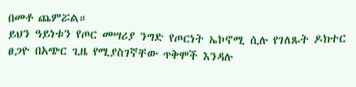በመቶ ጨምሯል።
ይህን ዓይነቱን የጦር መሣሪያ ንግድ የጦርነት ኤኮኖሚ ሲሉ የገለጹት ዶክተር ፀጋዮ በአጭር ጊዜ የሚያስገኛቸው ጥቅሞች እንዳሉ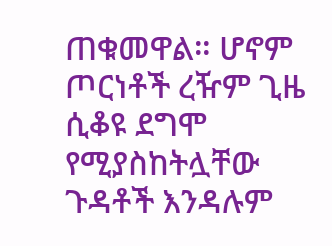ጠቁመዋል። ሆኖም ጦርነቶች ረዥም ጊዜ ሲቆዩ ደግሞ የሚያስከትሏቸው ጉዳቶች እንዳሉም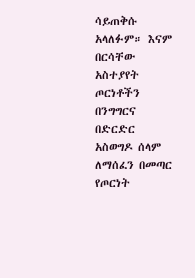ሳይጠቅሱ አላለፉም። እናም በርሳቸው አስተያየት ጦርነቶችን በንግግርና በድርድር አስወግዶ ሰላም ለማሰፈን በመጣር የጦርነት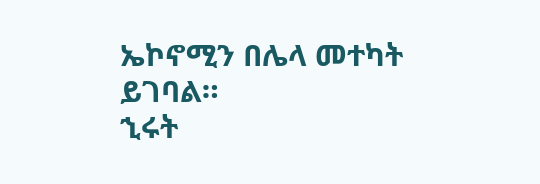ኤኮኖሚን በሌላ መተካት ይገባል።
ኂሩት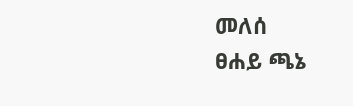መለሰ
ፀሐይ ጫኔ